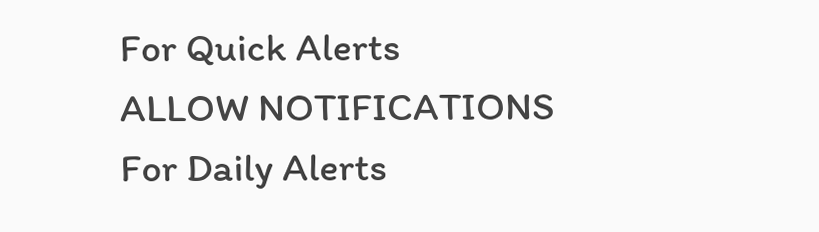For Quick Alerts
ALLOW NOTIFICATIONS
For Daily Alerts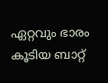ഏറ്റവും ഭാരം കൂടിയ ബാറ്റ്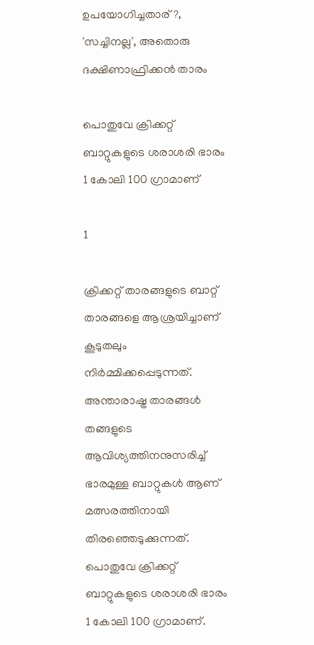ഉപയോഗിച്ചതാര്?, 'സച്ചിനല്ല', അതൊരു ദക്ഷിണാഫ്രിക്കന്‍ താരം

പൊതുവേ ക്രിക്കറ്റ് ബാറ്റുകളുടെ ശരാശരി ഭാരം 1 കോലി 100 ഗ്രാമാണ്

1

ക്രിക്കറ്റ് താരങ്ങളുടെ ബാറ്റ് താരങ്ങളെ ആശ്രയിച്ചാണ് കൂടുതലും നിര്‍മ്മിക്കപ്പെടുന്നത്. അന്താരാഷ്ട്ര താരങ്ങള്‍ തങ്ങളുടെ ആവിശ്യത്തിനനുസരിച്ച് ഭാരമുള്ള ബാറ്റുകള്‍ ആണ് മത്സരത്തിനായി തിരഞ്ഞെടുക്കുന്നത്. പൊതുവേ ക്രിക്കറ്റ് ബാറ്റുകളുടെ ശരാശരി ഭാരം 1 കോലി 100 ഗ്രാമാണ്.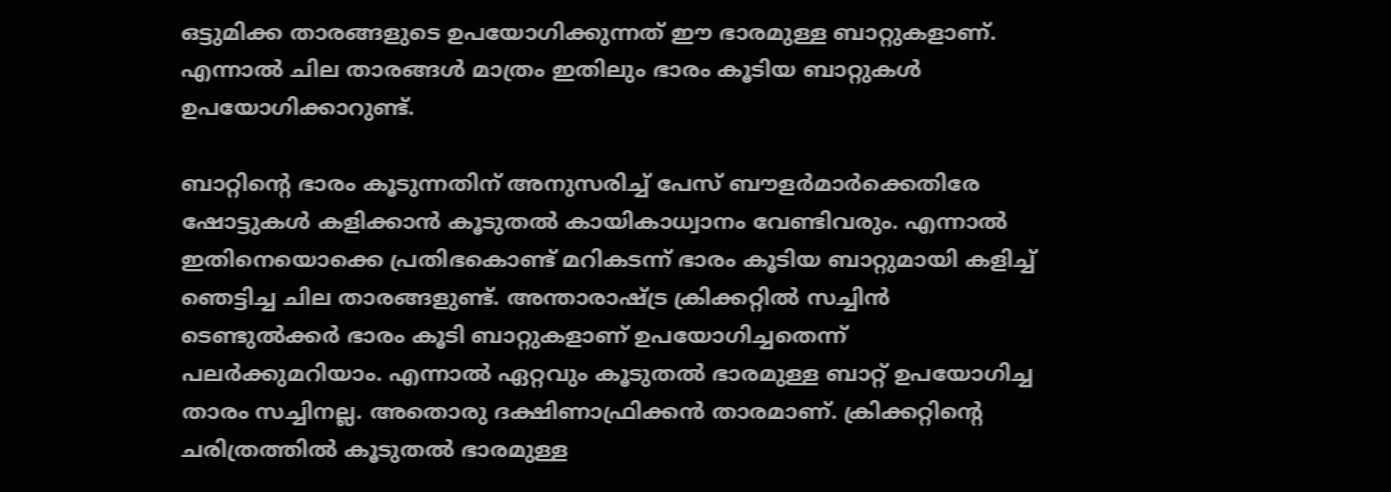ഒട്ടുമിക്ക താരങ്ങളുടെ ഉപയോഗിക്കുന്നത് ഈ ഭാരമുള്ള ബാറ്റുകളാണ്. എന്നാല്‍ ചില താരങ്ങള്‍ മാത്രം ഇതിലും ഭാരം കൂടിയ ബാറ്റുകള്‍ ഉപയോഗിക്കാറുണ്ട്.

ബാറ്റിന്റെ ഭാരം കൂടുന്നതിന് അനുസരിച്ച് പേസ് ബൗളര്‍മാര്‍ക്കെതിരേ ഷോട്ടുകള്‍ കളിക്കാന്‍ കൂടുതല്‍ കായികാധ്വാനം വേണ്ടിവരും. എന്നാല്‍ ഇതിനെയൊക്കെ പ്രതിഭകൊണ്ട് മറികടന്ന് ഭാരം കൂടിയ ബാറ്റുമായി കളിച്ച് ഞെട്ടിച്ച ചില താരങ്ങളുണ്ട്. അന്താരാഷ്ട്ര ക്രിക്കറ്റില്‍ സച്ചിന്‍ ടെണ്ടുല്‍ക്കര്‍ ഭാരം കൂടി ബാറ്റുകളാണ് ഉപയോഗിച്ചതെന്ന് പലര്‍ക്കുമറിയാം. എന്നാല്‍ ഏറ്റവും കൂടുതല്‍ ഭാരമുള്ള ബാറ്റ് ഉപയോഗിച്ച താരം സച്ചിനല്ല. അതൊരു ദക്ഷിണാഫ്രിക്കന്‍ താരമാണ്. ക്രിക്കറ്റിന്റെ ചരിത്രത്തില്‍ കൂടുതല്‍ ഭാരമുള്ള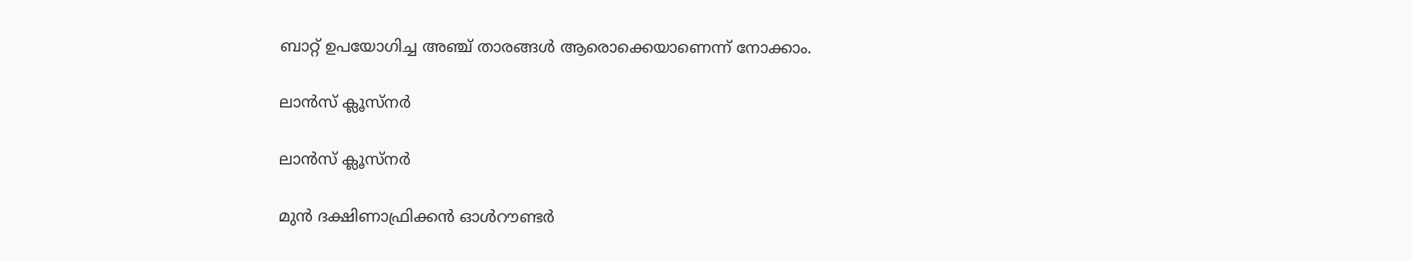ബാറ്റ് ഉപയോഗിച്ച അഞ്ച് താരങ്ങള്‍ ആരൊക്കെയാണെന്ന് നോക്കാം.

ലാന്‍സ് ക്ലൂസ്‌നര്‍

ലാന്‍സ് ക്ലൂസ്‌നര്‍

മുന്‍ ദക്ഷിണാഫ്രിക്കന്‍ ഓള്‍റൗണ്ടര്‍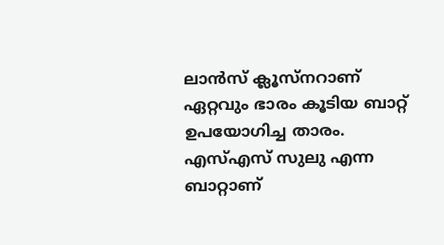ലാന്‍സ് ക്ലൂസ്‌നറാണ് ഏറ്റവും ഭാരം കൂടിയ ബാറ്റ് ഉപയോഗിച്ച താരം. എസ്എസ് സുലു എന്ന ബാറ്റാണ്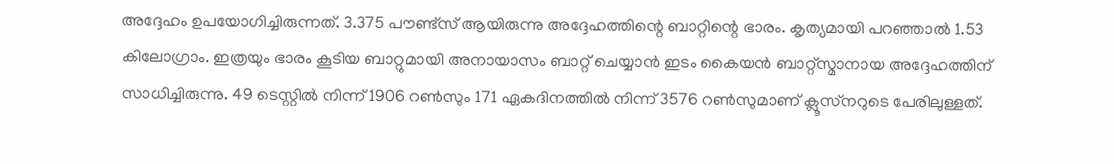അദ്ദേഹം ഉപയോഗിച്ചിരുന്നത്. 3.375 പൗണ്ട്‌സ് ആയിരുന്നു അദ്ദേഹത്തിന്റെ ബാറ്റിന്റെ ഭാരം. കൃത്യമായി പറഞ്ഞാല്‍ 1.53 കിലോഗ്രാം. ഇത്രയും ഭാരം കൂടിയ ബാറ്റുമായി അനായാസം ബാറ്റ് ചെയ്യാന്‍ ഇടം കൈയന്‍ ബാറ്റ്‌സ്മാനായ അദ്ദേഹത്തിന് സാധിച്ചിരുന്നു. 49 ടെസ്റ്റില്‍ നിന്ന് 1906 റണ്‍സും 171 ഏകദിനത്തില്‍ നിന്ന് 3576 റണ്‍സുമാണ് ക്ലൂസ്‌നറുടെ പേരിലുള്ളത്.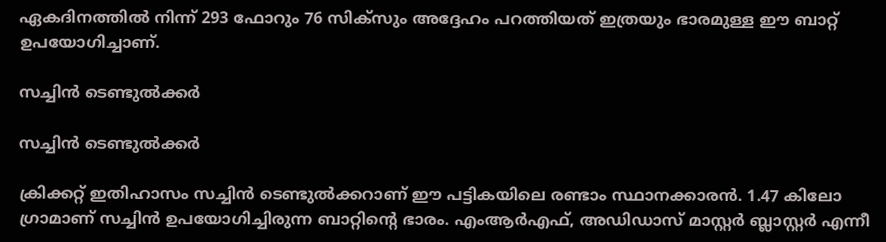ഏകദിനത്തില്‍ നിന്ന് 293 ഫോറും 76 സിക്‌സും അദ്ദേഹം പറത്തിയത് ഇത്രയും ഭാരമുള്ള ഈ ബാറ്റ് ഉപയോഗിച്ചാണ്.

സച്ചിന്‍ ടെണ്ടുല്‍ക്കര്‍

സച്ചിന്‍ ടെണ്ടുല്‍ക്കര്‍

ക്രിക്കറ്റ് ഇതിഹാസം സച്ചിന്‍ ടെണ്ടുല്‍ക്കറാണ് ഈ പട്ടികയിലെ രണ്ടാം സ്ഥാനക്കാരന്‍. 1.47 കിലോ ഗ്രാമാണ് സച്ചിന്‍ ഉപയോഗിച്ചിരുന്ന ബാറ്റിന്റെ ഭാരം. എംആര്‍എഫ്, അഡിഡാസ് മാസ്റ്റര്‍ ബ്ലാസ്റ്റര്‍ എന്നീ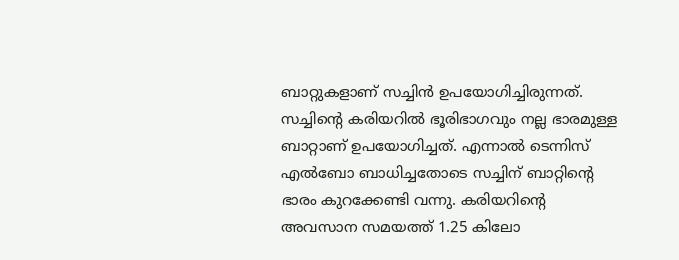ബാറ്റുകളാണ് സച്ചിന്‍ ഉപയോഗിച്ചിരുന്നത്. സച്ചിന്റെ കരിയറില്‍ ഭൂരിഭാഗവും നല്ല ഭാരമുള്ള ബാറ്റാണ് ഉപയോഗിച്ചത്. എന്നാല്‍ ടെന്നിസ് എല്‍ബോ ബാധിച്ചതോടെ സച്ചിന് ബാറ്റിന്റെ ഭാരം കുറക്കേണ്ടി വന്നു. കരിയറിന്റെ അവസാന സമയത്ത് 1.25 കിലോ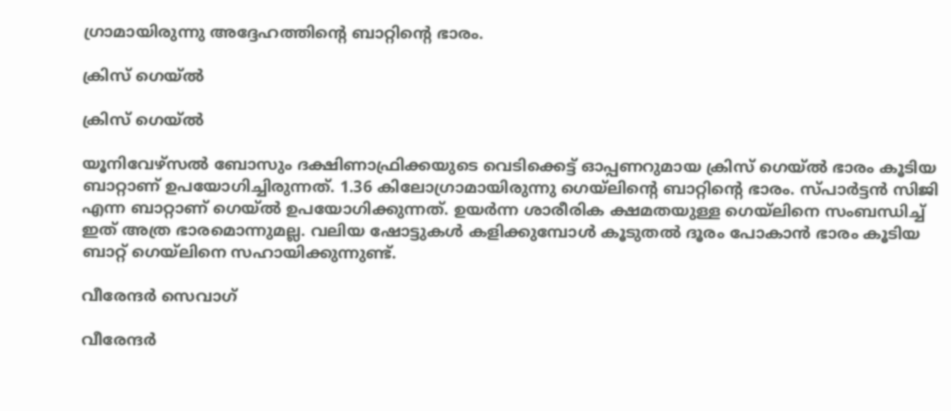ഗ്രാമായിരുന്നു അദ്ദേഹത്തിന്റെ ബാറ്റിന്റെ ഭാരം.

ക്രിസ് ഗെയ്ല്‍

ക്രിസ് ഗെയ്ല്‍

യൂനിവേഴ്‌സല്‍ ബോസും ദക്ഷിണാഫ്രിക്കയുടെ വെടിക്കെട്ട് ഓപ്പണറുമായ ക്രിസ് ഗെയ്ല്‍ ഭാരം കൂടിയ ബാറ്റാണ് ഉപയോഗിച്ചിരുന്നത്. 1.36 കിലോഗ്രാമായിരുന്നു ഗെയ്‌ലിന്റെ ബാറ്റിന്റെ ഭാരം. സ്പാര്‍ട്ടന്‍ സിജി എന്ന ബാറ്റാണ് ഗെയ്ല്‍ ഉപയോഗിക്കുന്നത്. ഉയര്‍ന്ന ശാരീരിക ക്ഷമതയുള്ള ഗെയ്‌ലിനെ സംബന്ധിച്ച് ഇത് അത്ര ഭാരമൊന്നുമല്ല. വലിയ ഷോട്ടുകള്‍ കളിക്കുമ്പോള്‍ കൂടുതല്‍ ദൂരം പോകാന്‍ ഭാരം കൂടിയ ബാറ്റ് ഗെയ്‌ലിനെ സഹായിക്കുന്നുണ്ട്.

വീരേന്ദര്‍ സെവാഗ്

വീരേന്ദര്‍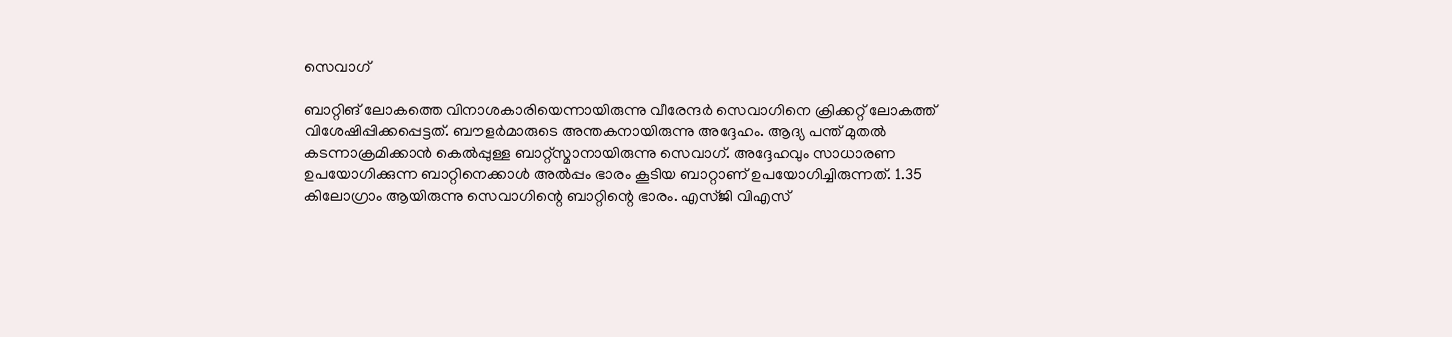സെവാഗ്

ബാറ്റിങ് ലോകത്തെ വിനാശകാരിയെന്നായിരുന്നു വീരേന്ദര്‍ സെവാഗിനെ ക്രിക്കറ്റ് ലോകത്ത് വിശേഷിപ്പിക്കപ്പെട്ടത്. ബൗളര്‍മാരുടെ അന്തകനായിരുന്നു അദ്ദേഹം. ആദ്യ പന്ത് മുതല്‍ കടന്നാക്രമിക്കാന്‍ കെല്‍പ്പുള്ള ബാറ്റ്‌സ്മാനായിരുന്നു സെവാഗ്. അദ്ദേഹവും സാധാരണ ഉപയോഗിക്കുന്ന ബാറ്റിനെക്കാള്‍ അല്‍പ്പം ഭാരം കൂടിയ ബാറ്റാണ് ഉപയോഗിച്ചിരുന്നത്. 1.35 കിലോഗ്രാം ആയിരുന്നു സെവാഗിന്റെ ബാറ്റിന്റെ ഭാരം. എസ്ജി വിഎസ്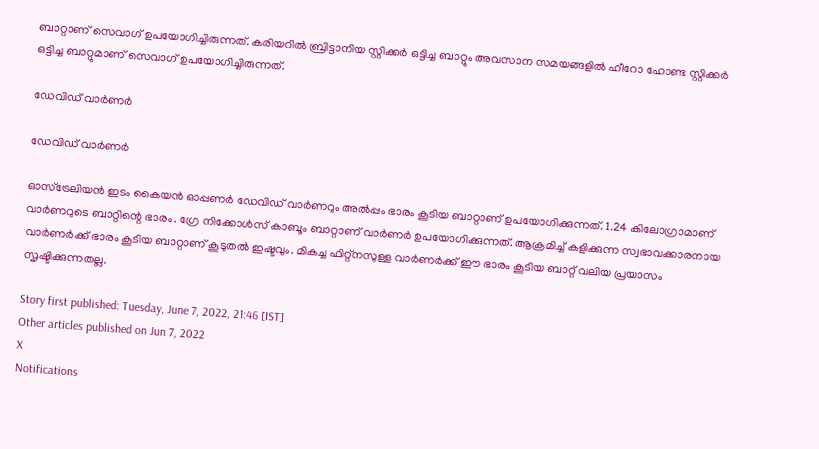ബാറ്റാണ് സെവാഗ് ഉപയോഗിച്ചിരുന്നത്. കരിയറില്‍ ബ്രിട്ടാനിയ സ്റ്റിക്കര്‍ ഒട്ടിച്ച ബാറ്റും അവസാന സമയങ്ങളില്‍ ഹീറോ ഹോണ്ട സ്റ്റിക്കര്‍ ഒട്ടിച്ച ബാറ്റുമാണ് സെവാഗ് ഉപയോഗിച്ചിരുന്നത്.

ഡേവിഡ് വാര്‍ണര്‍

ഡേവിഡ് വാര്‍ണര്‍

ഓസ്‌ട്രേലിയന്‍ ഇടം കൈയന്‍ ഓപ്പണര്‍ ഡേവിഡ് വാര്‍ണറും അല്‍പ്പം ഭാരം കൂടിയ ബാറ്റാണ് ഉപയോഗിക്കുന്നത്. 1.24 കിലോഗ്രാമാണ് വാര്‍ണറുടെ ബാറ്റിന്റെ ഭാരം. ഗ്രേ നിക്കോള്‍സ് കാബൂം ബാറ്റാണ് വാര്‍ണര്‍ ഉപയോഗിക്കുന്നത്. ആക്രമിച്ച് കളിക്കുന്ന സ്വഭാവക്കാരനായ വാര്‍ണര്‍ക്ക് ഭാരം കൂടിയ ബാറ്റാണ് കൂടുതല്‍ ഇഷ്ടവും. മികച്ച ഫിറ്റ്‌നസുള്ള വാര്‍ണര്‍ക്ക് ഈ ഭാരം കൂടിയ ബാറ്റ് വലിയ പ്രയാസം സൃഷ്ടിക്കുന്നതല്ല.

Story first published: Tuesday, June 7, 2022, 21:46 [IST]
Other articles published on Jun 7, 2022
X
Notifications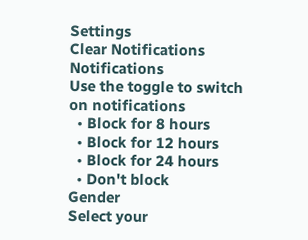Settings
Clear Notifications
Notifications
Use the toggle to switch on notifications
  • Block for 8 hours
  • Block for 12 hours
  • Block for 24 hours
  • Don't block
Gender
Select your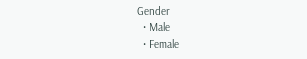Gender
  • Male
  • Female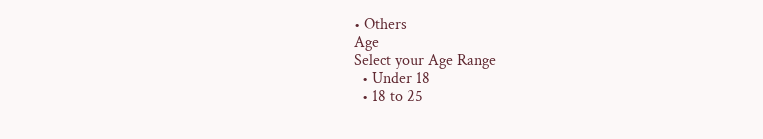• Others
Age
Select your Age Range
  • Under 18
  • 18 to 25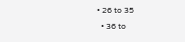• 26 to 35
  • 36 to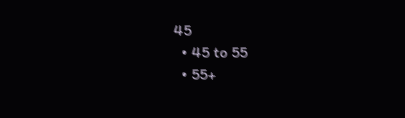45
  • 45 to 55
  • 55+